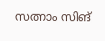സത്നാം സിങ്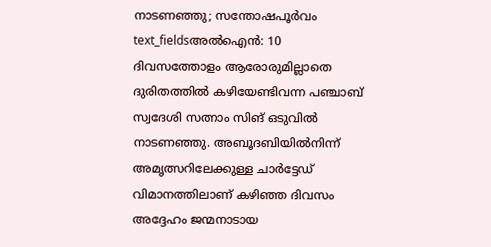നാടണഞ്ഞു; സന്തോഷപൂർവം
text_fieldsഅൽഐൻ: 10 ദിവസത്തോളം ആരോരുമില്ലാതെ ദുരിതത്തിൽ കഴിയേണ്ടിവന്ന പഞ്ചാബ് സ്വദേശി സത്നാം സിങ് ഒടുവിൽ നാടണഞ്ഞു. അബൂദബിയിൽനിന്ന് അമൃത്സറിലേക്കുള്ള ചാർട്ടേഡ് വിമാനത്തിലാണ് കഴിഞ്ഞ ദിവസം അദ്ദേഹം ജന്മനാടായ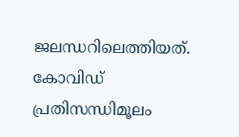ജലന്ധറിലെത്തിയത്. കോവിഡ് പ്രതിസന്ധിമൂലം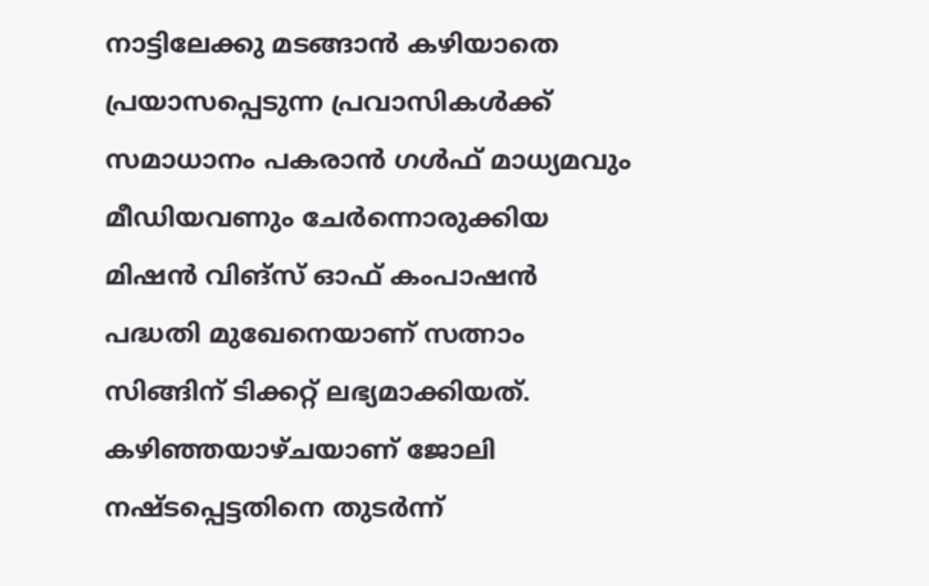നാട്ടിലേക്കു മടങ്ങാൻ കഴിയാതെ പ്രയാസപ്പെടുന്ന പ്രവാസികൾക്ക് സമാധാനം പകരാൻ ഗൾഫ് മാധ്യമവും മീഡിയവണും ചേർന്നൊരുക്കിയ മിഷൻ വിങ്സ് ഓഫ് കംപാഷൻ പദ്ധതി മുഖേനെയാണ് സത്നാം സിങ്ങിന് ടിക്കറ്റ് ലഭ്യമാക്കിയത്. കഴിഞ്ഞയാഴ്ചയാണ് ജോലി നഷ്ടപ്പെട്ടതിനെ തുടർന്ന്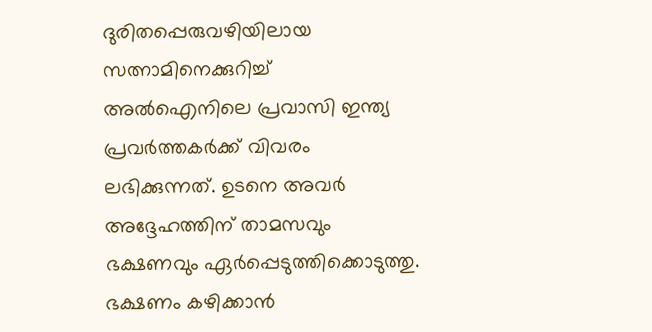ദുരിതപ്പെരുവഴിയിലായ സത്നാമിനെക്കുറിച്ച് അൽഐനിലെ പ്രവാസി ഇന്ത്യ പ്രവർത്തകർക്ക് വിവരം ലഭിക്കുന്നത്. ഉടനെ അവർ അദ്ദേഹത്തിന് താമസവും ഭക്ഷണവും ഏർപ്പെടുത്തിക്കൊടുത്തു.
ഭക്ഷണം കഴിക്കാൻ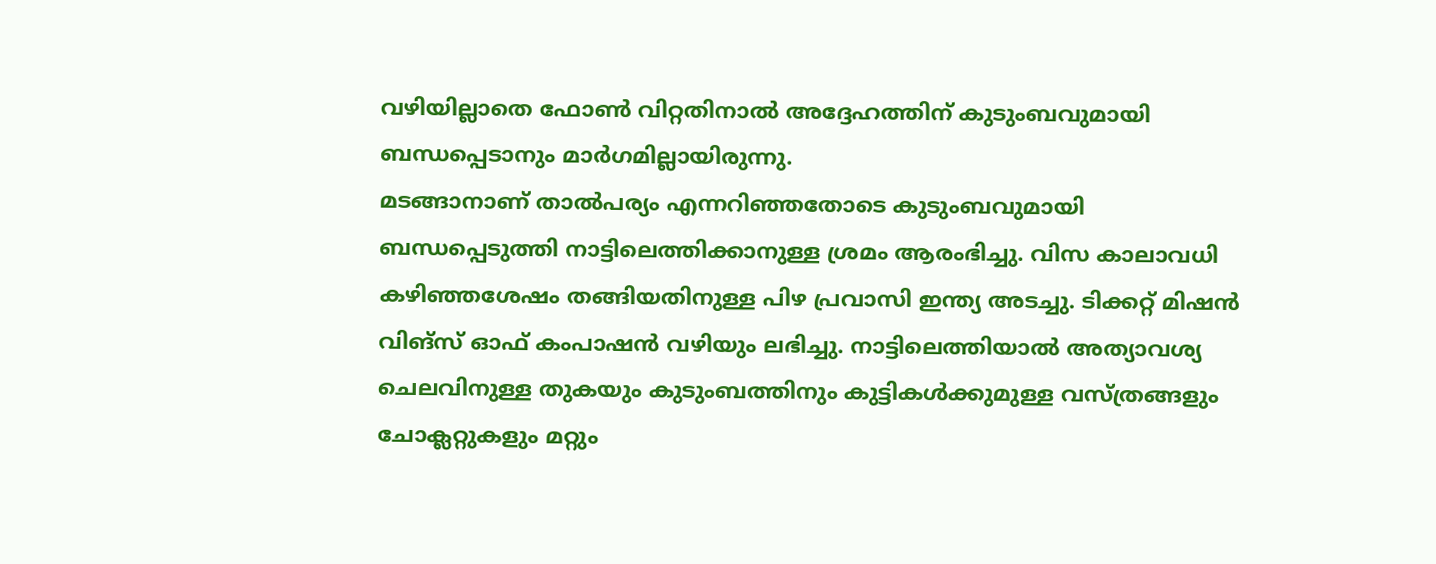വഴിയില്ലാതെ ഫോൺ വിറ്റതിനാൽ അദ്ദേഹത്തിന് കുടുംബവുമായി ബന്ധപ്പെടാനും മാർഗമില്ലായിരുന്നു.
മടങ്ങാനാണ് താൽപര്യം എന്നറിഞ്ഞതോടെ കുടുംബവുമായി ബന്ധപ്പെടുത്തി നാട്ടിലെത്തിക്കാനുള്ള ശ്രമം ആരംഭിച്ചു. വിസ കാലാവധി കഴിഞ്ഞശേഷം തങ്ങിയതിനുള്ള പിഴ പ്രവാസി ഇന്ത്യ അടച്ചു. ടിക്കറ്റ് മിഷൻ വിങ്സ് ഓഫ് കംപാഷൻ വഴിയും ലഭിച്ചു. നാട്ടിലെത്തിയാൽ അത്യാവശ്യ ചെലവിനുള്ള തുകയും കുടുംബത്തിനും കുട്ടികൾക്കുമുള്ള വസ്ത്രങ്ങളും ചോക്ലറ്റുകളും മറ്റും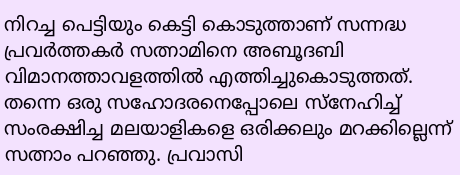നിറച്ച പെട്ടിയും കെട്ടി കൊടുത്താണ് സന്നദ്ധ പ്രവർത്തകർ സത്നാമിനെ അബൂദബി വിമാനത്താവളത്തിൽ എത്തിച്ചുകൊടുത്തത്. തന്നെ ഒരു സഹോദരനെപ്പോലെ സ്നേഹിച്ച് സംരക്ഷിച്ച മലയാളികളെ ഒരിക്കലും മറക്കില്ലെന്ന് സത്നാം പറഞ്ഞു. പ്രവാസി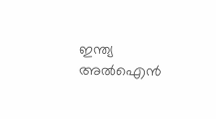ഇന്ത്യ അൽഐൻ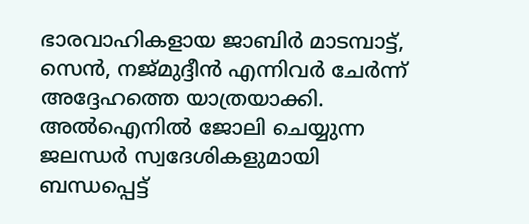ഭാരവാഹികളായ ജാബിർ മാടമ്പാട്ട്, സെൻ, നജ്മുദ്ദീൻ എന്നിവർ ചേർന്ന് അദ്ദേഹത്തെ യാത്രയാക്കി. അൽഐനിൽ ജോലി ചെയ്യുന്ന ജലന്ധർ സ്വദേശികളുമായി ബന്ധപ്പെട്ട്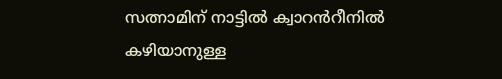സത്നാമിന് നാട്ടിൽ ക്വാറൻറീനിൽ കഴിയാനുള്ള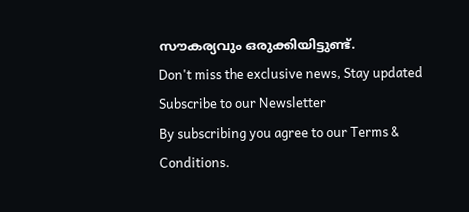സൗകര്യവും ഒരുക്കിയിട്ടുണ്ട്.
Don't miss the exclusive news, Stay updated
Subscribe to our Newsletter
By subscribing you agree to our Terms & Conditions.